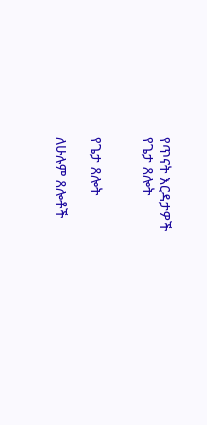የጥናት እርዳታዎች
የጌታ ጸሎት


የጌታ ጸሎት

ለሁሉም ጸሎቶች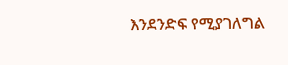እንደንድፍ የሚያገለግል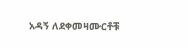አዳኝ ለደቀመዛሙርቶቹ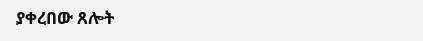ያቀረበው ጸሎት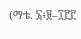(ማቴ. ፮፥፱–፲፫፫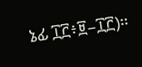ኔፊ ፲፫፥፱–፲፫)።